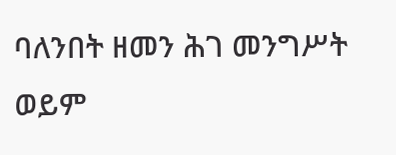ባለንበት ዘመን ሕገ መንግሥት ወይም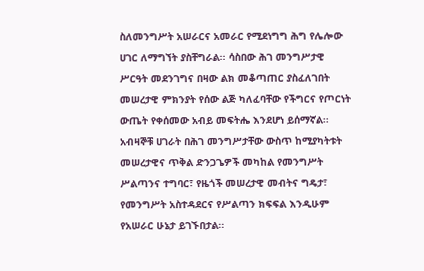ስለመንግሥት አሠራርና አመራር የሚደነግግ ሕግ የሌሎው ሀገር ለማግኘት ያስቸግራል፡፡ ሳስበው ሕገ መንግሥታዊ ሥርዓት መደንገግና በዛው ልክ መቆጣጠር ያስፈለገበት መሠረታዊ ምክንያት የሰው ልጅ ካለፈባቸው የችግርና የጦርነት ውጤት የቀሰመው አብይ መፍትሔ እንደሆነ ይሰማኛል፡፡ አብዛኞቹ ሀገራት በሕገ መንግሥታቸው ውስጥ ከሚያካትቱት መሠረታዊና ጥቅል ድንጋጌዎች መካከል የመንግሥት ሥልጣንና ተግባር፣ የዜጎች መሠረታዊ መብትና ግዴታ፣ የመንግሥት አስተዳደርና የሥልጣን ክፍፍል እንዲሁም የአሠራር ሁኔታ ይገኙበታል፡፡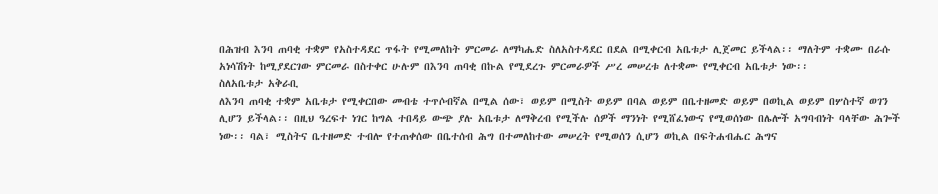በሕዝብ እንባ ጠባቂ ተቋም የአስተዳደር ጥፋት የሚመለከት ምርመራ ለማካሔድ ስለአስተዳደር በደል በሚቀርብ አቤቱታ ሊጀመር ይችላል፡፡ ማለትም ተቋሙ በራሱ አነሳሽነት ከሚያደርገው ምርመራ በስተቀር ሁሉም በእንባ ጠባቂ በኩል የሚደረጉ ምርመራዎች ሥረ መሠረቱ ለተቋሙ የሚቀርብ አቤቱታ ነው፡፡
ስለአቤቱታ አቅራቢ
ለእንባ ጠባቂ ተቋም አቤቱታ የሚቀርበው መብቴ ተጥሶብኛል በሚል ሰው፣ ወይም በሚስት ወይም በባል ወይም በቤተዘመድ ወይም በወኪል ወይም በሦስተኛ ወገን ሊሆን ይችላል፡፡ በዚህ ዓረፍተ ነገር ከግል ተበዳይ ውጭ ያሉ አቤቱታ ለማቅረብ የሚችሉ ሰዎች ማንነት የሚሸፈነውና የሚወሰነው በሌሎች አግባብነት ባላቸው ሕጐች ነው፡፡ ባል፣ ሚስትና ቤተዘመድ ተብሎ የተጠቀሰው በቤተሰብ ሕግ በተመለከተው መሠረት የሚወሰን ሲሆን ወኪል በፍትሐብሔር ሕግና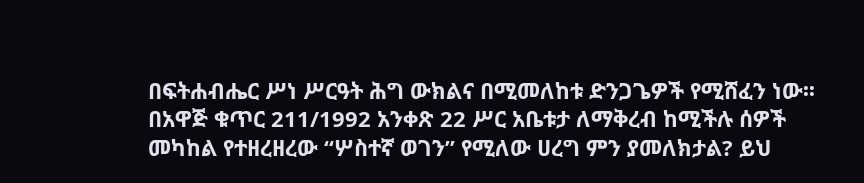በፍትሐብሔር ሥነ ሥርዓት ሕግ ውክልና በሚመለከቱ ድንጋጌዎች የሚሸፈን ነው፡፡ በአዋጅ ቁጥር 211/1992 አንቀጽ 22 ሥር አቤቱታ ለማቅረብ ከሚችሉ ሰዎች መካከል የተዘረዘረው “ሦስተኛ ወገን” የሚለው ሀረግ ምን ያመለክታል? ይህ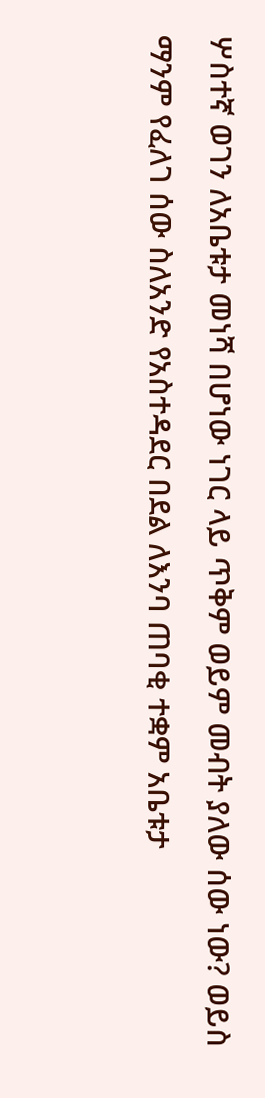ሦስተኛ ወገን ለአቤቱታ መነሻ በሆነው ነገር ላይ ጥቅም ወይም መብት ያለው ሰው ነው? ወይስ ማንም የፈለገ ሰው ስለአንድ የአስተዳደር በደል ለእንባ ጠባቂ ተቋም አቤቱታ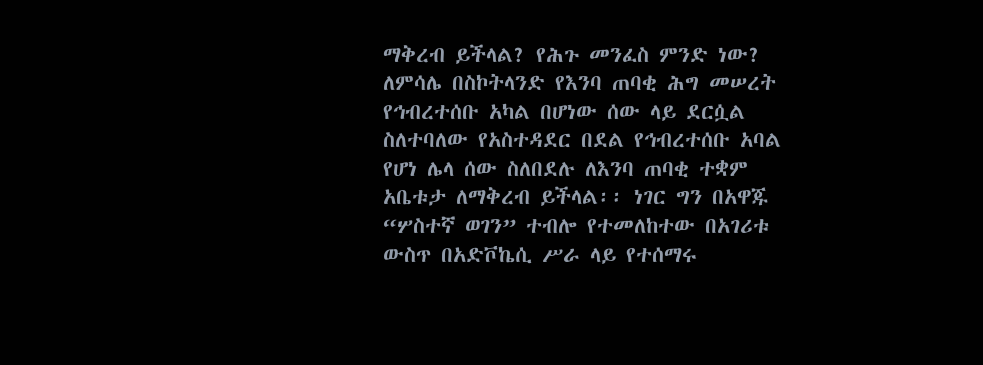ማቅረብ ይችላል? የሕጉ መንፈስ ምንድ ነው? ለምሳሌ በስኮትላንድ የእንባ ጠባቂ ሕግ መሠረት የኅብረተሰቡ አካል በሆነው ሰው ላይ ደርሷል ስለተባለው የአስተዳደር በደል የኅብረተሰቡ አባል የሆነ ሌላ ሰው ስለበደሉ ለእንባ ጠባቂ ተቋም አቤቱታ ለማቅረብ ይችላል፡፡ ነገር ግን በአዋጁ “ሦስተኛ ወገን” ተብሎ የተመለከተው በአገሪቱ ውስጥ በአድቮኬሲ ሥራ ላይ የተሰማሩ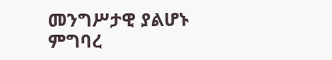መንግሥታዊ ያልሆኑ ምግባረ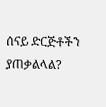ሰናይ ድርጅቶችን ያጠቃልላል?